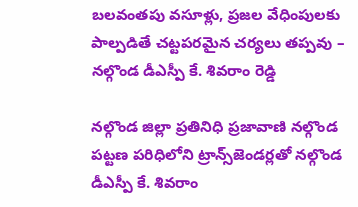బలవంతపు వసూళ్లు, ప్రజల వేధింపులకు పాల్పడితే చట్టపరమైన చర్యలు తప్పవు – నల్గొండ డీఎస్పీ కే. శివరాం రెడ్డి

నల్గొండ జిల్లా ప్రతినిధి ప్రజావాణి నల్గొండ పట్టణ పరిధిలోని ట్రాన్స్‌జెండర్లతో నల్గొండ డీఎస్పీ కే. శివరాం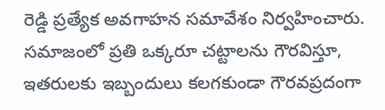రెడ్డి ప్రత్యేక అవగాహన సమావేశం నిర్వహించారు. సమాజంలో ప్రతి ఒక్కరూ చట్టాలను గౌరవిస్తూ, ఇతరులకు ఇబ్బందులు కలగకుండా గౌరవప్రదంగా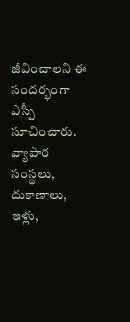జీవించాలని ఈ సందర్భంగా ఎస్పీ సూచించారు. వ్యాపార సంస్థలు, దుకాణాలు, ఇళ్లు,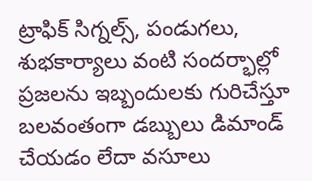ట్రాఫిక్ సిగ్నల్స్, పండుగలు, శుభకార్యాలు వంటి సందర్భాల్లో ప్రజలను ఇబ్బందులకు గురిచేస్తూ బలవంతంగా డబ్బులు డిమాండ్ చేయడం లేదా వసూలు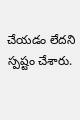చేయడం లేదని స్పష్టం చేశారు.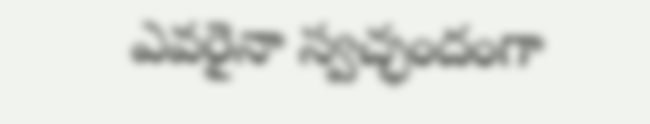ఎవరైనా స్వచ్ఛందంగా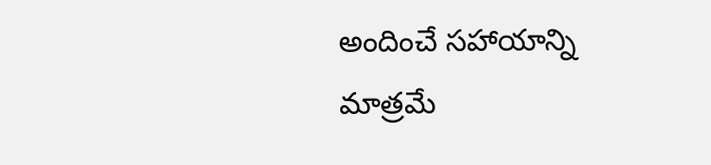అందించే సహాయాన్ని మాత్రమే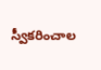స్వీకరించాల